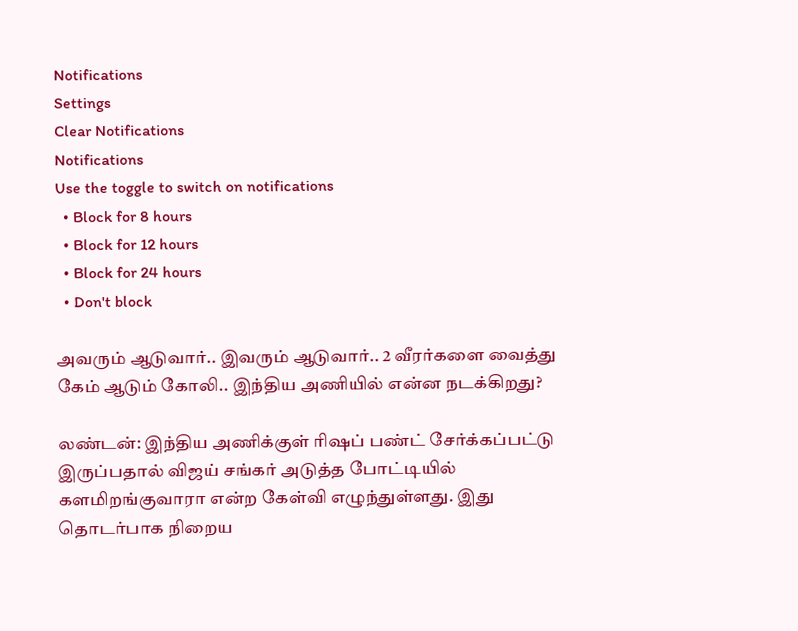Notifications
Settings
Clear Notifications
Notifications
Use the toggle to switch on notifications
  • Block for 8 hours
  • Block for 12 hours
  • Block for 24 hours
  • Don't block

அவரும் ஆடுவார்.. இவரும் ஆடுவார்.. 2 வீரர்களை வைத்து கேம் ஆடும் கோலி.. இந்திய அணியில் என்ன நடக்கிறது?

லண்டன்: இந்திய அணிக்குள் ரிஷப் பண்ட் சேர்க்கப்பட்டு இருப்பதால் விஜய் சங்கர் அடுத்த போட்டியில் களமிறங்குவாரா என்ற கேள்வி எழுந்துள்ளது. இது தொடர்பாக நிறைய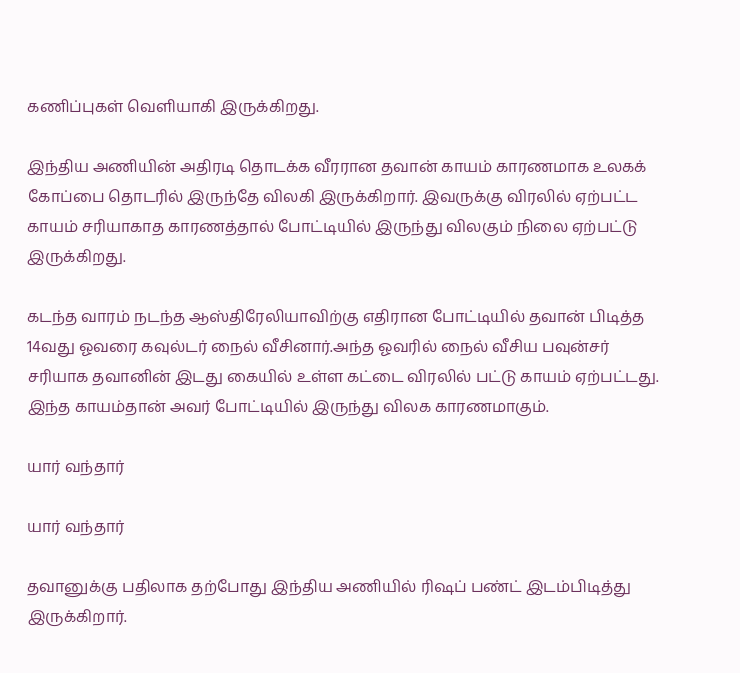கணிப்புகள் வெளியாகி இருக்கிறது.

இந்திய அணியின் அதிரடி தொடக்க வீரரான தவான் காயம் காரணமாக உலகக் கோப்பை தொடரில் இருந்தே விலகி இருக்கிறார். இவருக்கு விரலில் ஏற்பட்ட காயம் சரியாகாத காரணத்தால் போட்டியில் இருந்து விலகும் நிலை ஏற்பட்டு இருக்கிறது.

கடந்த வாரம் நடந்த ஆஸ்திரேலியாவிற்கு எதிரான போட்டியில் தவான் பிடித்த 14வது ஓவரை கவுல்டர் நைல் வீசினார்.அந்த ஓவரில் நைல் வீசிய பவுன்சர் சரியாக தவானின் இடது கையில் உள்ள கட்டை விரலில் பட்டு காயம் ஏற்பட்டது. இந்த காயம்தான் அவர் போட்டியில் இருந்து விலக காரணமாகும்.

யார் வந்தார்

யார் வந்தார்

தவானுக்கு பதிலாக தற்போது இந்திய அணியில் ரிஷப் பண்ட் இடம்பிடித்து இருக்கிறார்.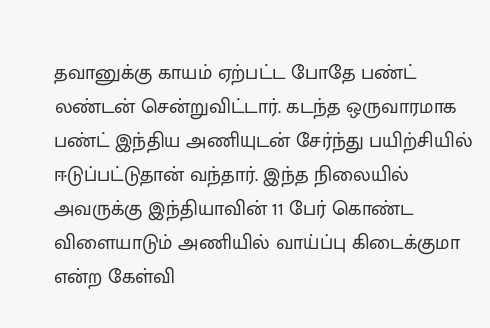தவானுக்கு காயம் ஏற்பட்ட போதே பண்ட் லண்டன் சென்றுவிட்டார். கடந்த ஒருவாரமாக பண்ட் இந்திய அணியுடன் சேர்ந்து பயிற்சியில் ஈடுப்பட்டுதான் வந்தார். இந்த நிலையில் அவருக்கு இந்தியாவின் 11 பேர் கொண்ட விளையாடும் அணியில் வாய்ப்பு கிடைக்குமா என்ற கேள்வி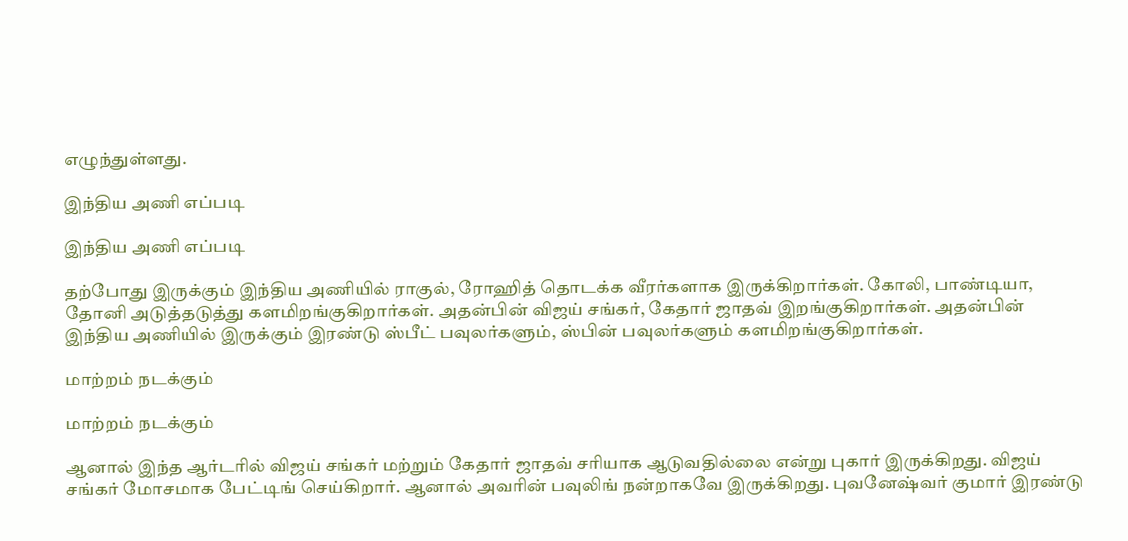எழுந்துள்ளது.

இந்திய அணி எப்படி

இந்திய அணி எப்படி

தற்போது இருக்கும் இந்திய அணியில் ராகுல், ரோஹித் தொடக்க வீரர்களாக இருக்கிறார்கள். கோலி, பாண்டியா, தோனி அடுத்தடுத்து களமிறங்குகிறார்கள். அதன்பின் விஜய் சங்கர், கேதார் ஜாதவ் இறங்குகிறார்கள். அதன்பின் இந்திய அணியில் இருக்கும் இரண்டு ஸ்பீட் பவுலர்களும், ஸ்பின் பவுலர்களும் களமிறங்குகிறார்கள்.

மாற்றம் நடக்கும்

மாற்றம் நடக்கும்

ஆனால் இந்த ஆர்டரில் விஜய் சங்கர் மற்றும் கேதார் ஜாதவ் சரியாக ஆடுவதில்லை என்று புகார் இருக்கிறது. விஜய் சங்கர் மோசமாக பேட்டிங் செய்கிறார். ஆனால் அவரின் பவுலிங் நன்றாகவே இருக்கிறது. புவனேஷ்வர் குமார் இரண்டு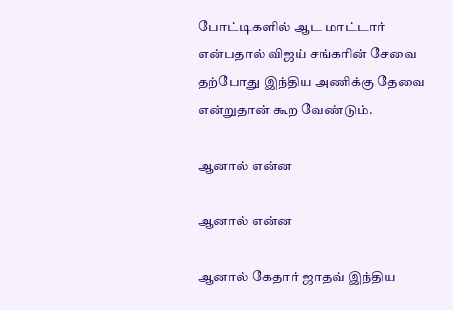போட்டிகளில் ஆட மாட்டார் என்பதால் விஜய் சங்கரின் சேவை தற்போது இந்திய அணிக்கு தேவை என்றுதான் கூற வேண்டும்.

ஆனால் என்ன

ஆனால் என்ன

ஆனால் கேதார் ஜாதவ் இந்திய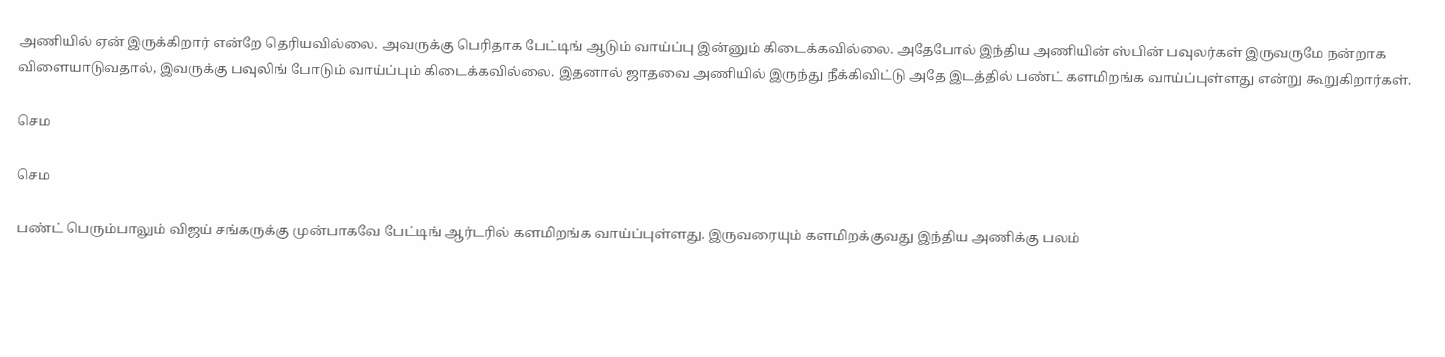அணியில் ஏன் இருக்கிறார் என்றே தெரியவில்லை. அவருக்கு பெரிதாக பேட்டிங் ஆடும் வாய்ப்பு இன்னும் கிடைக்கவில்லை. அதேபோல் இந்திய அணியின் ஸ்பின் பவுலர்கள் இருவருமே நன்றாக விளையாடுவதால், இவருக்கு பவுலிங் போடும் வாய்ப்பும் கிடைக்கவில்லை. இதனால் ஜாதவை அணியில் இருந்து நீக்கிவிட்டு அதே இடத்தில் பண்ட் களமிறங்க வாய்ப்புள்ளது என்று கூறுகிறார்கள்.

செம

செம

பண்ட் பெரும்பாலும் விஜய் சங்கருக்கு முன்பாகவே பேட்டிங் ஆர்டரில் களமிறங்க வாய்ப்புள்ளது. இருவரையும் களமிறக்குவது இந்திய அணிக்கு பலம்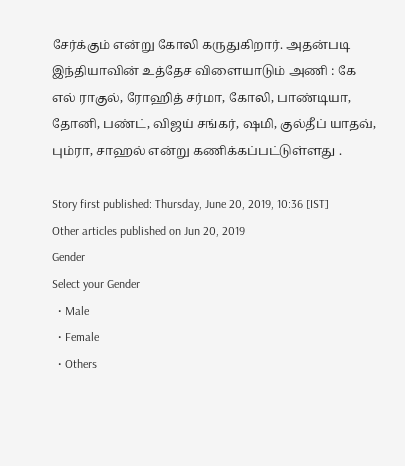சேர்க்கும் என்று கோலி கருதுகிறார். அதன்படி இந்தியாவின் உத்தேச விளையாடும் அணி : கே எல் ராகுல், ரோஹித் சர்மா, கோலி, பாண்டியா, தோனி, பண்ட், விஜய் சங்கர், ஷமி, குல்தீப் யாதவ், பும்ரா, சாஹல் என்று கணிக்கப்பட்டுள்ளது .

Story first published: Thursday, June 20, 2019, 10:36 [IST]
Other articles published on Jun 20, 2019
Gender
Select your Gender
  • Male
  • Female
  • Others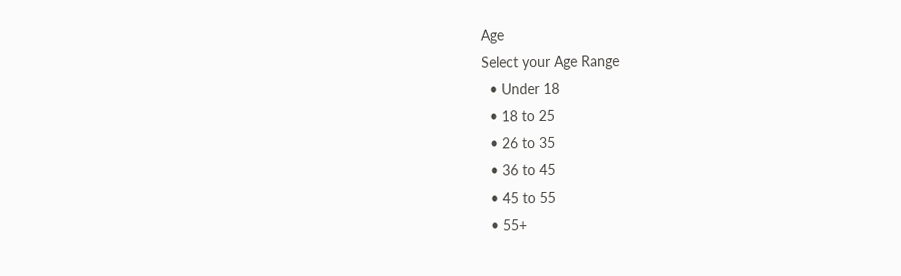Age
Select your Age Range
  • Under 18
  • 18 to 25
  • 26 to 35
  • 36 to 45
  • 45 to 55
  • 55+